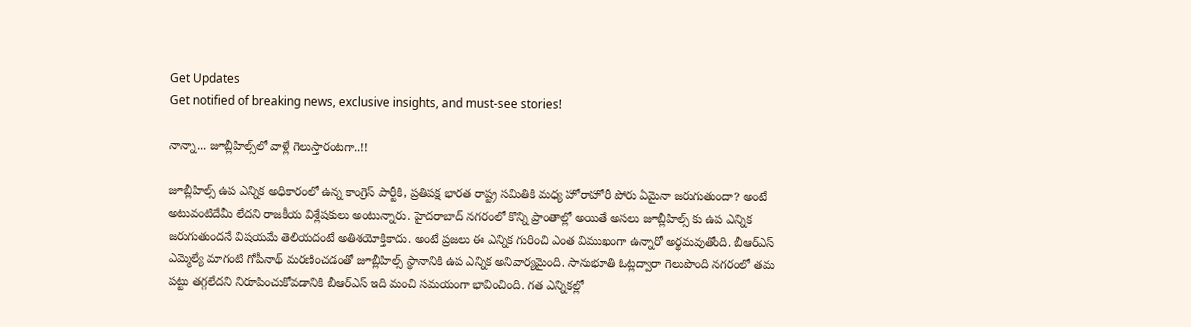Get Updates
Get notified of breaking news, exclusive insights, and must-see stories!

నాన్నా... జూబ్లీహిల్స్‌లో వాళ్లే గెలుస్తారంటగా..!!

జూబ్లీహిల్స్ ఉప ఎన్నిక అధికారంలో ఉన్న కాంగ్రెస్ పార్టీకి, ప్రతిపక్ష భారత రాష్ట్ర సమితికి మధ్య హోరాహోరీ పోరు ఏమైనా జరుగుతుందా? అంటే అటువంటిదేమీ లేదని రాజకీయ విశ్లేషకులు అంటున్నారు. హైదరాబాద్ నగరంలో కొన్ని ప్రాంతాల్లో అయితే అసలు జూబ్లీహిల్స్ కు ఉప ఎన్నిక జరుగుతుందనే విషయమే తెలియదంటే అతిశయోక్తికాదు. అంటే ప్రజలు ఈ ఎన్నిక గురించి ఎంత విముఖంగా ఉన్నారో అర్థమవుతోంది. బీఆర్ఎస్ ఎమ్మెల్యే మాగంటి గోపీనాథ్ మరణించడంతో జూబ్లీహిల్స్ స్థానానికి ఉప ఎన్నిక అనివార్యమైంది. సానుభూతి ఓట్లద్వారా గెలుపొంది నగరంలో తమ పట్టు తగ్గలేదని నిరూపించుకోవడానికి బీఆర్ఎస్ ఇది మంచి సమయంగా భావించింది. గత ఎన్నికల్లో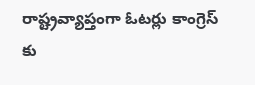రాష్ట్రవ్యాప్తంగా ఓటర్లు కాంగ్రెస్ కు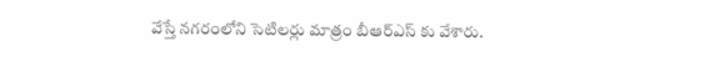వేస్తే నగరంలోని సెటిలర్లు మాత్రం బీఆర్ఎస్ కు వేశారు.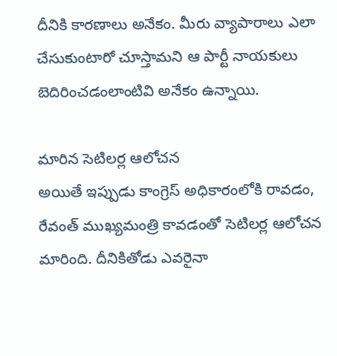దీనికి కారణాలు అనేకం. మీరు వ్యాపారాలు ఎలా చేసుకుంటారో చూస్తామని ఆ పార్టీ నాయకులు బెదిరించడంలాంటివి అనేకం ఉన్నాయి.

మారిన సెటిలర్ల ఆలోచన
అయితే ఇప్పుడు కాంగ్రెస్ అధికారంలోకి రావడం, రేవంత్ ముఖ్యమంత్రి కావడంతో సెటిలర్ల ఆలోచన మారింది. దీనికితోడు ఎవరైనా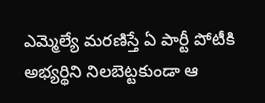ఎమ్మెల్యే మరణిస్తే ఏ పార్టీ పోటీకి అభ్యర్థిని నిలబెట్టకుండా ఆ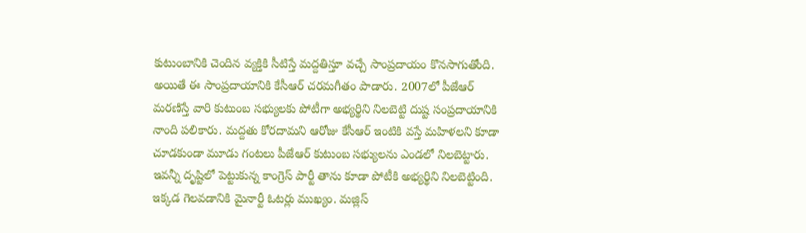కుటుంబానికి చెందిన వ్యక్తికి సీటిస్తే మద్దతిస్తూ వచ్చే సాంప్రదాయం కొనసాగుతోంది. అయితే ఈ సాంప్రదాయానికి కేసీఆర్ చరమగీతం పాడారు. 2007లో పీజేఆర్ మరణిస్తే వారి కుటుంబ సభ్యులకు పోటీగా అభ్యర్థిని నిలబెట్టి దుష్ట సంప్రదాయానికి నాంది పలికారు. మద్దతు కోరదామని ఆరోజు కేసీఆర్ ఇంటికి వస్తే మహిళలని కూడా చూడకుండా మూడు గంటలు పీజేఆర్ కుటుంబ సభ్యులను ఎండలో నిలబెట్టారు. ఇవన్నీ దృష్టిలో పెట్టుకున్న కాంగ్రెస్ పార్టీ తాను కూడా పోటీకి అభ్యర్థిని నిలబెట్టింది. ఇక్కడ గెలవడానికి మైనార్టీ ఓటర్లు ముఖ్యం. మజ్లిస్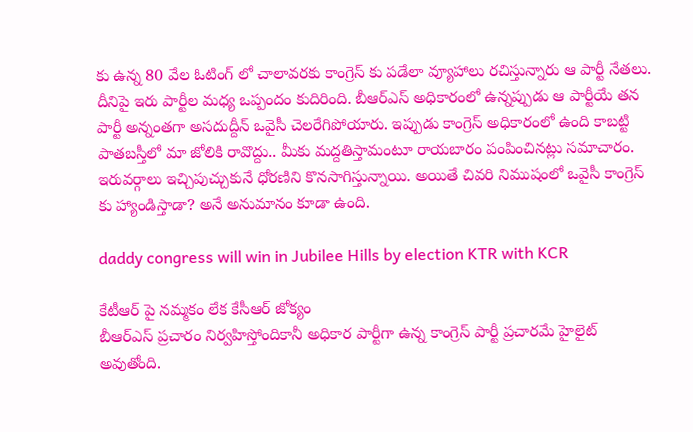కు ఉన్న 80 వేల ఓటింగ్ లో చాలావరకు కాంగ్రెస్ కు పడేలా వ్యూహాలు రచిస్తున్నారు ఆ పార్టీ నేతలు. దీనిపై ఇరు పార్టీల మధ్య ఒప్పందం కుదిరింది. బీఆర్ఎస్ అధికారంలో ఉన్నప్పుడు ఆ పార్టీయే తన పార్టీ అన్నంతగా అసదుద్దీన్ ఒవైసీ చెలరేగిపోయారు. ఇప్పుడు కాంగ్రెస్ అధికారంలో ఉంది కాబట్టి పాతబస్తీలో మా జోలికి రావొద్దు.. మీకు మద్దతిస్తామంటూ రాయబారం పంపించినట్లు సమాచారం. ఇరువర్గాలు ఇచ్చిపుచ్చుకునే ధోరణిని కొనసాగిస్తున్నాయి. అయితే చివరి నిముషంలో ఒవైసీ కాంగ్రెస్ కు హ్యాండిస్తాడా? అనే అనుమానం కూడా ఉంది.

daddy congress will win in Jubilee Hills by election KTR with KCR

కేటీఆర్ పై నమ్మకం లేక కేసీఆర్ జోక్యం
బీఆర్ఎస్ ప్రచారం నిర్వహిస్తోందికానీ అధికార పార్టీగా ఉన్న కాంగ్రెస్ పార్టీ ప్రచారమే హైలైట్ అవుతోంది.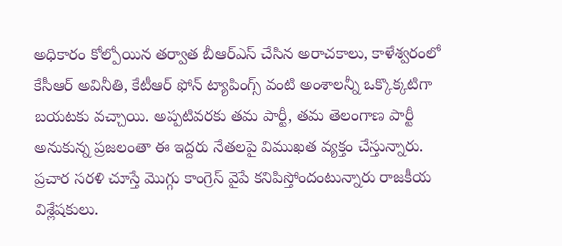అధికారం కోల్పోయిన తర్వాత బీఆర్ఎస్ చేసిన అరాచకాలు, కాళేశ్వరంలో కేసీఆర్ అవినీతి, కేటీఆర్ ఫోన్ ట్యాపింగ్స్ వంటి అంశాలన్నీ ఒక్కొక్కటిగా బయటకు వచ్చాయి. అప్పటివరకు తమ పార్టీ, తమ తెలంగాణ పార్టీ అనుకున్న ప్రజలంతా ఈ ఇద్దరు నేతలపై విముఖత వ్యక్తం చేస్తున్నారు. ప్రచార సరళి చూస్తే మొగ్గు కాంగ్రెస్ వైపే కనిపిస్తోందంటున్నారు రాజకీయ విశ్లేషకులు.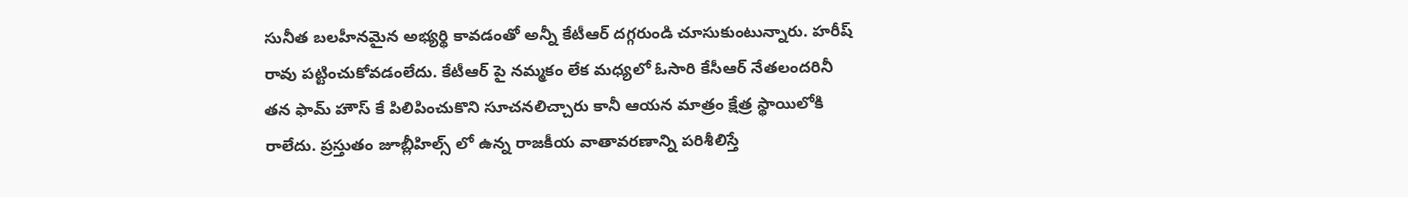సునీత బలహీనమైన అభ్యర్థి కావడంతో అన్నీ కేటీఆర్ దగ్గరుండి చూసుకుంటున్నారు. హరీష్ రావు పట్టించుకోవడంలేదు. కేటీఆర్ పై నమ్మకం లేక మధ్యలో ఓసారి కేసీఆర్ నేతలందరినీ తన ఫామ్ హౌస్ కే పిలిపించుకొని సూచనలిచ్చారు కానీ ఆయన మాత్రం క్షేత్ర స్థాయిలోకి రాలేదు. ప్రస్తుతం జూబ్లీహిల్స్ లో ఉన్న రాజకీయ వాతావరణాన్ని పరిశీలిస్తే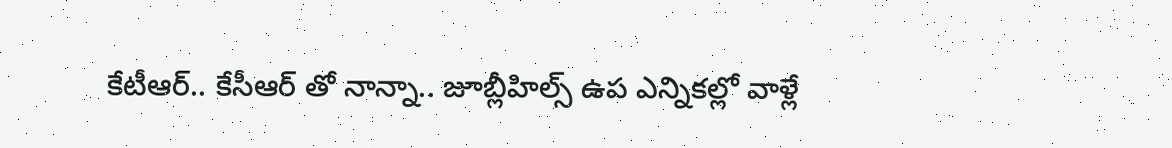కేటీఆర్.. కేసీఆర్ తో నాన్నా.. జూబ్లీహిల్స్ ఉప ఎన్నికల్లో వాళ్లే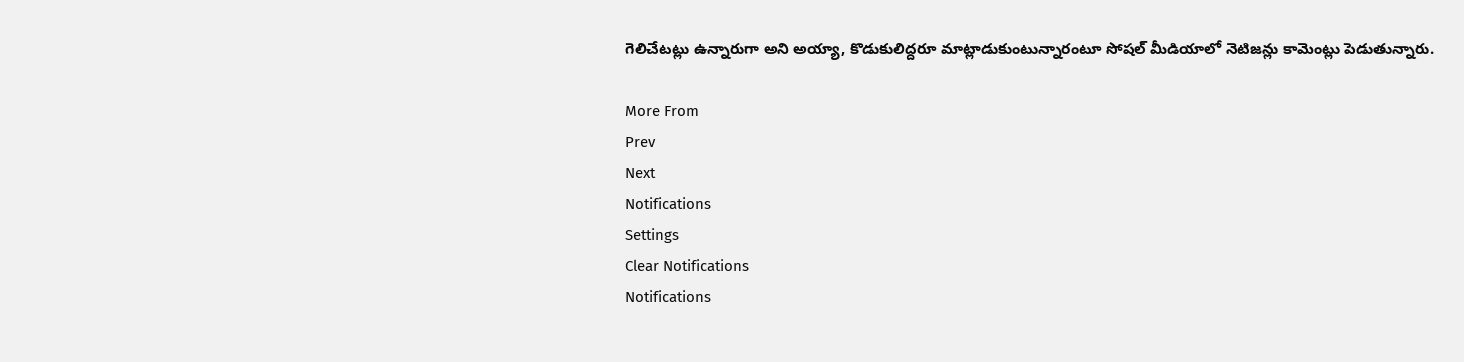గెలిచేటట్లు ఉన్నారుగా అని అయ్యా, కొడుకులిద్దరూ మాట్లాడుకుంటున్నారంటూ సోషల్ మీడియాలో నెటిజన్లు కామెంట్లు పెడుతున్నారు.

More From
Prev
Next
Notifications
Settings
Clear Notifications
Notifications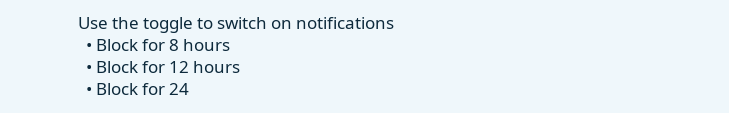Use the toggle to switch on notifications
  • Block for 8 hours
  • Block for 12 hours
  • Block for 24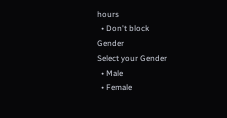hours
  • Don't block
Gender
Select your Gender
  • Male
  • Female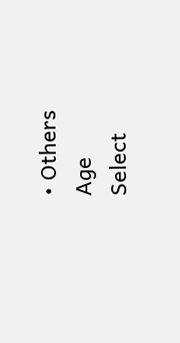• Others
Age
Select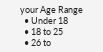your Age Range
  • Under 18
  • 18 to 25
  • 26 to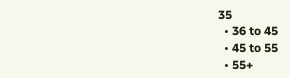35
  • 36 to 45
  • 45 to 55
  • 55+